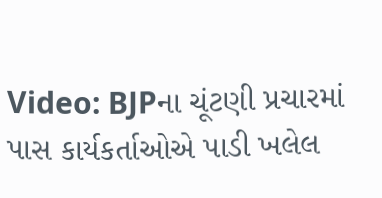Video: BJPના ચૂંટણી પ્રચારમાં પાસ કાર્યકર્તાઓએ પાડી ખલેલ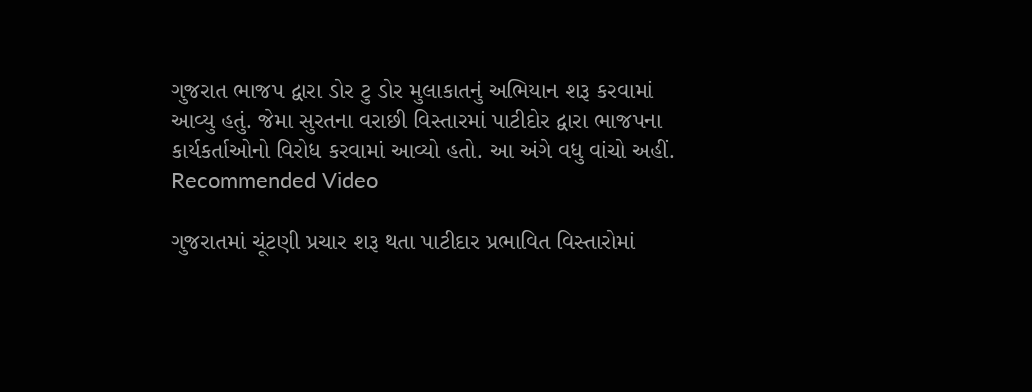ગુજરાત ભાજપ દ્વારા ડોર ટુ ડોર મુલાકાતનું અભિયાન શરૂ કરવામાં આવ્યુ હતું. જેમા સુરતના વરાછી વિસ્તારમાં પાટીદોર દ્વારા ભાજપના કાર્યકર્તાઓનો વિરોધ કરવામાં આવ્યો હતો. આ અંગે વધુ વાંચો અહીં.
Recommended Video

ગુજરાતમાં ચૂંટણી પ્રચાર શરૂ થતા પાટીદાર પ્રભાવિત વિસ્તારોમાં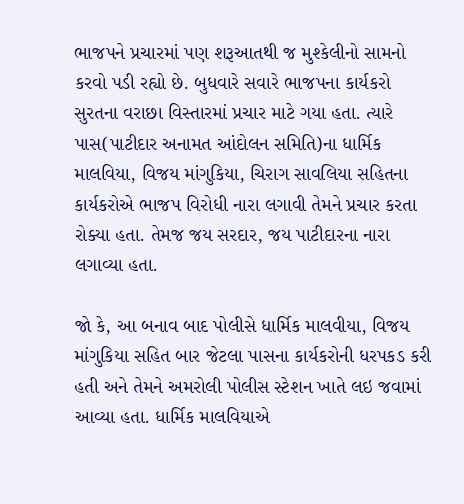ભાજપને પ્રચારમાં પણ શરૂઆતથી જ મુશ્કેલીનો સામનો કરવો પડી રહ્યો છે. બુધવારે સવારે ભાજપના કાર્યકરો સુરતના વરાછા વિસ્તારમાં પ્રચાર માટે ગયા હતા. ત્યારે પાસ(પાટીદાર અનામત આંદોલન સમિતિ)ના ધાર્મિક માલવિયા, વિજય માંગુકિયા, ચિરાગ સાવલિયા સહિતના કાર્યકરોએ ભાજપ વિરોધી નારા લગાવી તેમને પ્રચાર કરતા રોક્યા હતા. તેમજ જય સરદાર, જય પાટીદારના નારા લગાવ્યા હતા.

જો કે, આ બનાવ બાદ પોલીસે ધાર્મિક માલવીયા, વિજય માંગુકિયા સહિત બાર જેટલા પાસના કાર્યકરોની ધરપકડ કરી હતી અને તેમને અમરોલી પોલીસ સ્ટેશન ખાતે લઇ જવામાં આવ્યા હતા. ધાર્મિક માલવિયાએ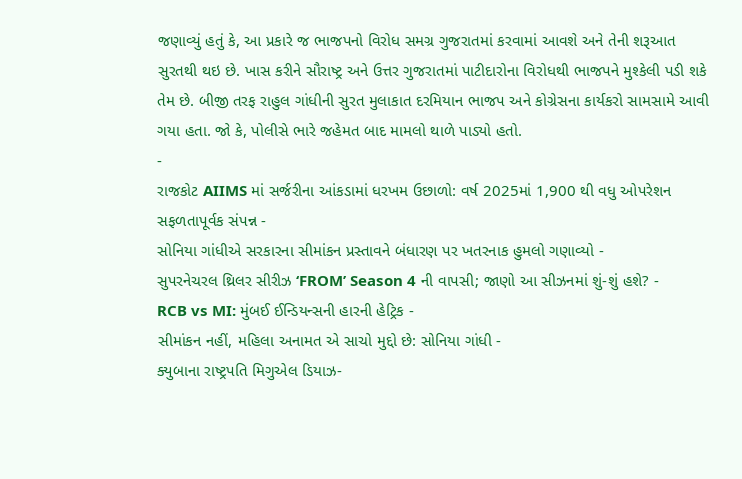જણાવ્યું હતું કે, આ પ્રકારે જ ભાજપનો વિરોધ સમગ્ર ગુજરાતમાં કરવામાં આવશે અને તેની શરૂઆત સુરતથી થઇ છે. ખાસ કરીને સૌરાષ્ટ્ર અને ઉત્તર ગુજરાતમાં પાટીદારોના વિરોધથી ભાજપને મુશ્કેલી પડી શકે તેમ છે. બીજી તરફ રાહુલ ગાંધીની સુરત મુલાકાત દરમિયાન ભાજપ અને કોગ્રેસના કાર્યકરો સામસામે આવી ગયા હતા. જો કે, પોલીસે ભારે જહેમત બાદ મામલો થાળે પાડ્યો હતો.
-
રાજકોટ AIIMS માં સર્જરીના આંકડામાં ધરખમ ઉછાળો: વર્ષ 2025માં 1,900 થી વધુ ઓપરેશન સફળતાપૂર્વક સંપન્ન -
સોનિયા ગાંધીએ સરકારના સીમાંકન પ્રસ્તાવને બંધારણ પર ખતરનાક હુમલો ગણાવ્યો -
સુપરનેચરલ થ્રિલર સીરીઝ ‘FROM’ Season 4 ની વાપસી; જાણો આ સીઝનમાં શું-શું હશે? -
RCB vs MI: મુંબઈ ઈન્ડિયન્સની હારની હેટ્રિક -
સીમાંકન નહીં, મહિલા અનામત એ સાચો મુદ્દો છે: સોનિયા ગાંધી -
ક્યુબાના રાષ્ટ્રપતિ મિગુએલ ડિયાઝ-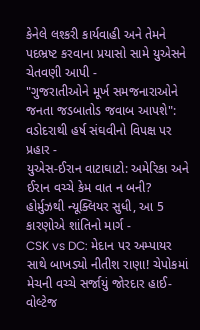કેનેલે લશ્કરી કાર્યવાહી અને તેમને પદભ્રષ્ટ કરવાના પ્રયાસો સામે યુએસને ચેતવણી આપી -
"ગુજરાતીઓને મૂર્ખ સમજનારાઓને જનતા જડબાતોડ જવાબ આપશે": વડોદરાથી હર્ષ સંઘવીનો વિપક્ષ પર પ્રહાર -
યુએસ-ઈરાન વાટાઘાટો: અમેરિકા અને ઈરાન વચ્ચે કેમ વાત ન બની? હોર્મુઝથી ન્યૂક્લિયર સુધી, આ 5 કારણોએ શાંતિનો માર્ગ -
CSK vs DC: મેદાન પર અમ્પાયર સાથે બાખડ્યો નીતીશ રાણા! ચેપોકમાં મેચની વચ્ચે સર્જાયું જોરદાર હાઈ-વોલ્ટેજ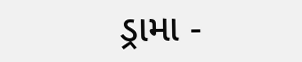ડ્રામા -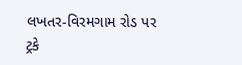લખતર-વિરમગામ રોડ પર ટ્રકે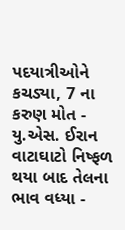પદયાત્રીઓને કચડ્યા, 7 ના કરુણ મોત -
યુ.એસ. ઈરાન વાટાઘાટો નિષ્ફળ થયા બાદ તેલના ભાવ વધ્યા -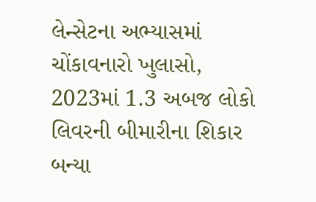લેન્સેટના અભ્યાસમાં ચોંકાવનારો ખુલાસો, 2023માં 1.3 અબજ લોકો લિવરની બીમારીના શિકાર બન્યા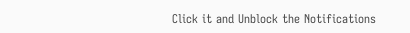Click it and Unblock the Notifications